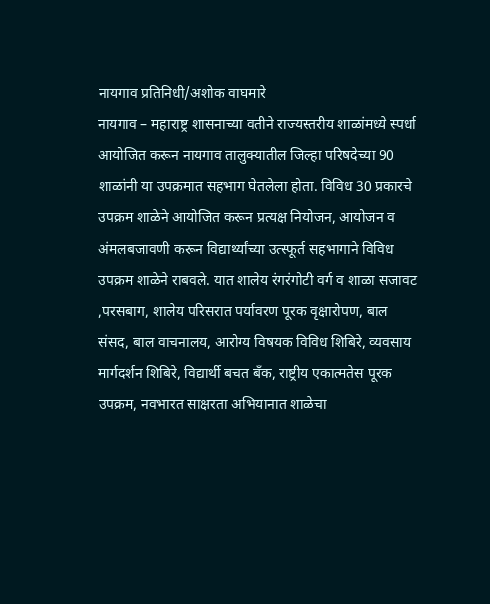नायगाव प्रतिनिधी/अशोक वाघमारे
नायगाव – महाराष्ट्र शासनाच्या वतीने राज्यस्तरीय शाळांमध्ये स्पर्धा आयोजित करून नायगाव तालुक्यातील जिल्हा परिषदेच्या 90 शाळांनी या उपक्रमात सहभाग घेतलेला होता. विविध 30 प्रकारचे उपक्रम शाळेने आयोजित करून प्रत्यक्ष नियोजन, आयोजन व अंमलबजावणी करून विद्यार्थ्यांच्या उत्स्फूर्त सहभागाने विविध उपक्रम शाळेने राबवले. यात शालेय रंगरंगोटी वर्ग व शाळा सजावट ,परसबाग, शालेय परिसरात पर्यावरण पूरक वृक्षारोपण, बाल संसद, बाल वाचनालय, आरोग्य विषयक विविध शिबिरे, व्यवसाय मार्गदर्शन शिबिरे, विद्यार्थी बचत बँक, राष्ट्रीय एकात्मतेस पूरक उपक्रम, नवभारत साक्षरता अभियानात शाळेचा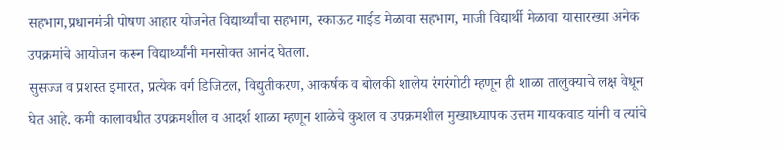सहभाग,प्रधानमंत्री पोषण आहार योजनेत विद्यार्थ्यांचा सहभाग, स्काऊट गाईड मेळावा सहभाग, माजी विद्यार्थी मेळावा यासारख्या अनेक उपक्रमांचे आयोजन करून विद्यार्थ्यांनी मनसोक्त आनंद घेतला.
सुसज्ज व प्रशस्त इमारत, प्रत्येक वर्ग डिजिटल, विद्युतीकरण, आकर्षक व बोलकी शालेय रंगरंगोटी म्हणून ही शाळा तालुक्याचे लक्ष वेधून घेत आहे. कमी कालावधीत उपक्रमशील व आदर्श शाळा म्हणून शाळेचे कुशल व उपक्रमशील मुख्याध्यापक उत्तम गायकवाड यांनी व त्यांचे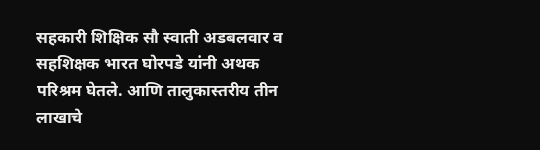सहकारी शिक्षिक सौ स्वाती अडबलवार व सहशिक्षक भारत घोरपडे यांनी अथक परिश्रम घेतले. आणि तालुकास्तरीय तीन लाखाचे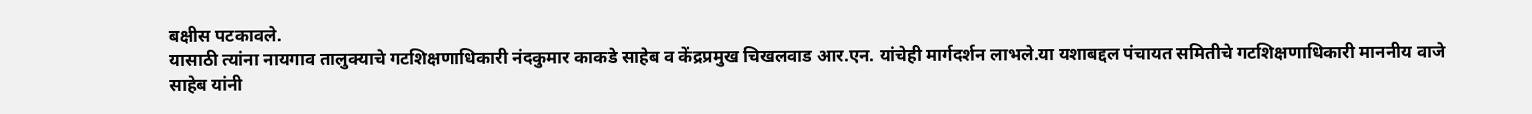बक्षीस पटकावले.
यासाठी त्यांना नायगाव तालुक्याचे गटशिक्षणाधिकारी नंदकुमार काकडे साहेब व केंद्रप्रमुख चिखलवाड आर.एन. यांचेही मार्गदर्शन लाभले.या यशाबद्दल पंचायत समितीचे गटशिक्षणाधिकारी माननीय वाजे साहेब यांनी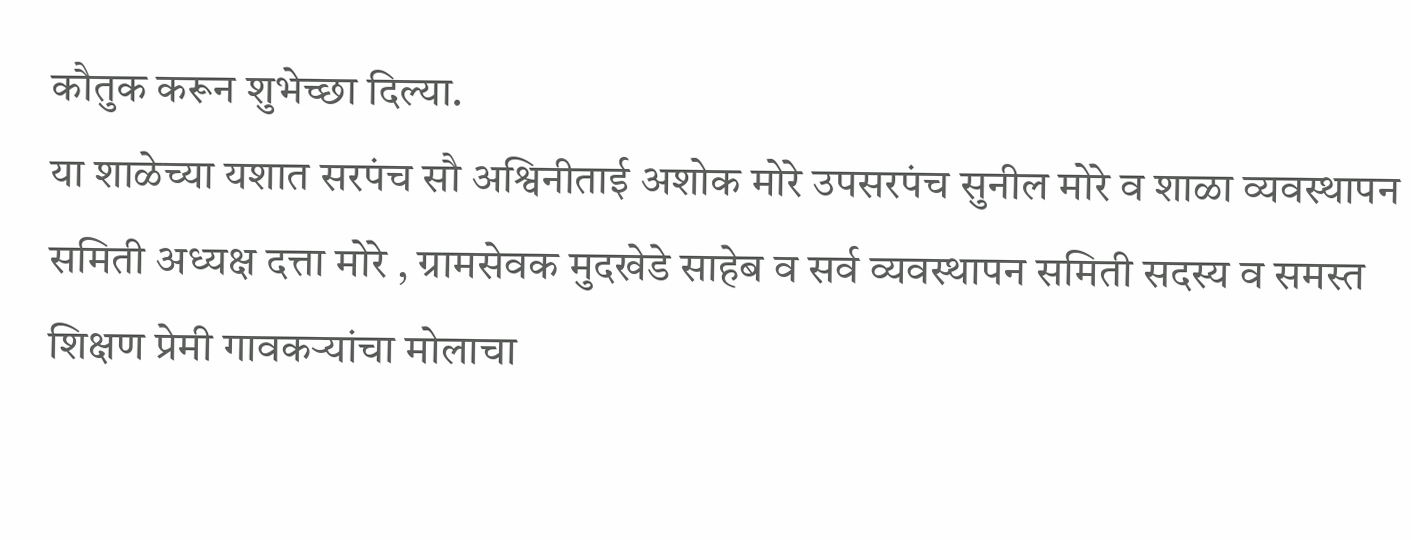कौतुक करून शुभेच्छा दिल्या.
या शाळेच्या यशात सरपंच सौ अश्विनीताई अशोक मोरे उपसरपंच सुनील मोरे व शाळा व्यवस्थापन समिती अध्यक्ष दत्ता मोरे , ग्रामसेवक मुदखेडे साहेब व सर्व व्यवस्थापन समिती सदस्य व समस्त शिक्षण प्रेमी गावकऱ्यांचा मोलाचा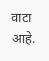वाटा आहे.